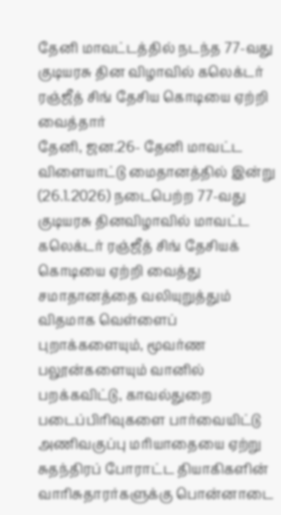தேனி மாவட்டத்தில் நடந்த 77-வது குடியரசு தின விழாவில் கலெக்டர் ரஞ்ஜீத் சிங் தேசிய கொடியை ஏற்றி வைத்தார்
தேனி, ஜன.26- தேனி மாவட்ட விளையாட்டு மைதானத்தில் இன்று (26.1.2026) நடைபெற்ற 77-வது குடியரசு தினவிழாவில் மாவட்ட கலெக்டர் ரஞ்ஜீத் சிங் தேசியக் கொடியை ஏற்றி வைத்து சமாதானத்தை வலியுறுத்தும் விதமாக வெள்ளைப் புறாக்களையும், மூவர்ண பலூன்களையும் வானில் பறக்கவிட்டு, காவல்துறை படைப்பிரிவுகளை பார்வையிட்டு அணிவகுப்பு மரியாதையை ஏற்று சுதந்திரப் போராட்ட தியாகிகளின் வாரிசுதாரர்களுக்கு பொன்னாடை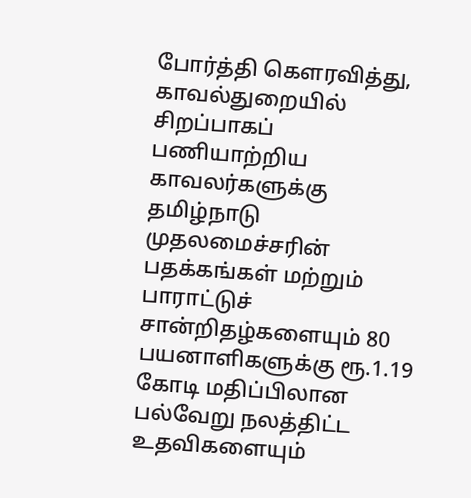போர்த்தி கௌரவித்து, காவல்துறையில் சிறப்பாகப் பணியாற்றிய காவலர்களுக்கு தமிழ்நாடு முதலமைச்சரின் பதக்கங்கள் மற்றும் பாராட்டுச் சான்றிதழ்களையும் 80 பயனாளிகளுக்கு ரூ.1.19 கோடி மதிப்பிலான பல்வேறு நலத்திட்ட உதவிகளையும்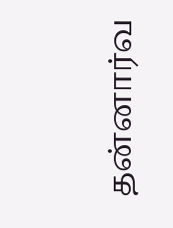தன்னார்வ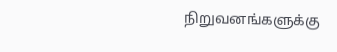நிறுவனங்களுக்கு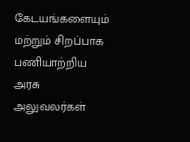கேடயங்களையும் மற்றும் சிறப்பாக பணியாற்றிய அரசு அலுவலர்கள்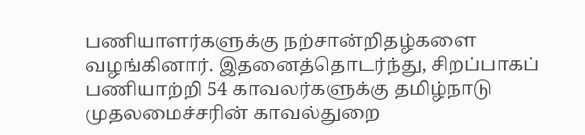பணியாளர்களுக்கு நற்சான்றிதழ்களை வழங்கினார். இதனைத்தொடர்ந்து, சிறப்பாகப் பணியாற்றி 54 காவலர்களுக்கு தமிழ்நாடு முதலமைச்சரின் காவல்துறை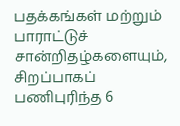பதக்கங்கள் மற்றும் பாராட்டுச் சான்றிதழ்களையும், சிறப்பாகப் பணிபுரிந்த 6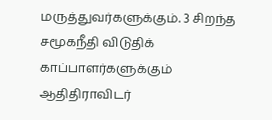மருத்துவர்களுக்கும். 3 சிறந்த சமூகநீதி விடுதிக் காப்பாளர்களுக்கும் ஆதிதிராவிடர்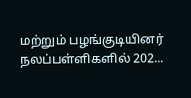மற்றும் பழங்குடியினர் நலப்பள்ளிகளில் 202...